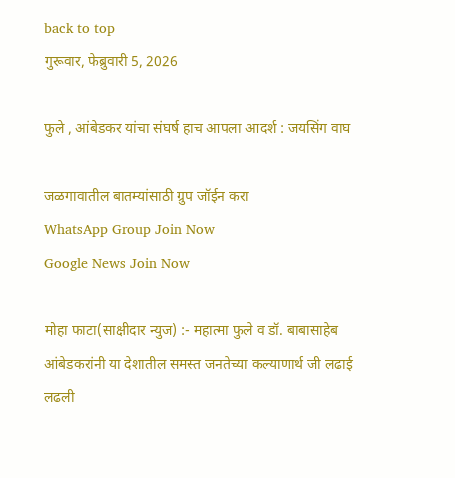back to top
गुरूवार, फेब्रुवारी 5, 2026

फुले , आंबेडकर यांचा संघर्ष हाच आपला आदर्श : जयसिंग वाघ

जळगावातील बातम्यांसाठी ग्रुप जॉईन करा
WhatsApp Group Join Now
Google News Join Now

मोहा फाटा(साक्षीदार न्युज) :- महात्मा फुले व डॉ. बाबासाहेब आंबेडकरांनी या देशातील समस्त जनतेच्या कल्याणार्थ जी लढाई लढली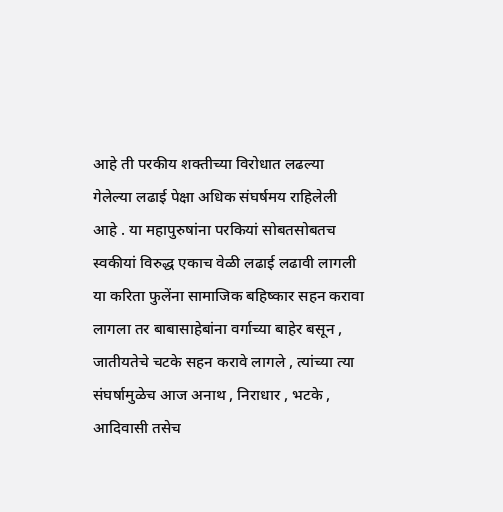आहे ती परकीय शक्तीच्या विरोधात लढल्या गेलेल्या लढाई पेक्षा अधिक संघर्षमय राहिलेली आहे . या महापुरुषांना परकियां सोबतसोबतच स्वकीयां विरुद्ध एकाच वेळी लढाई लढावी लागली या करिता फुलेंना सामाजिक बहिष्कार सहन करावा लागला तर बाबासाहेबांना वर्गाच्या बाहेर बसून , जातीयतेचे चटके सहन करावे लागले , त्यांच्या त्या संघर्षामुळेच आज अनाथ , निराधार , भटके , आदिवासी तसेच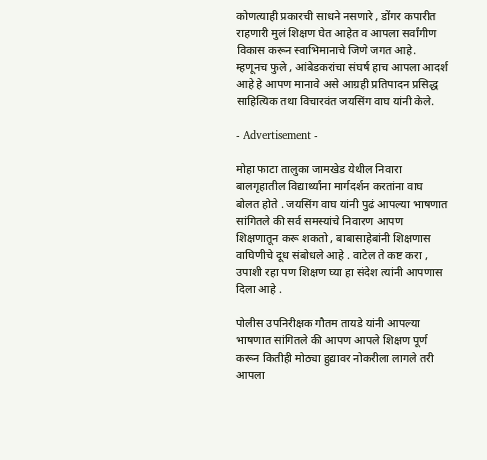कोणत्याही प्रकारची साधने नसणारे , डोंगर कपारीत राहणारी मुलं शिक्षण घेत आहेत व आपला सर्वांगीण विकास करून स्वाभिमानाचे जिणे जगत आहे. म्हणूनच फुले , आंबेडकरांचा संघर्ष हाच आपला आदर्श आहे हे आपण मानावे असे आग्रही प्रतिपादन प्रसिद्ध साहित्यिक तथा विचारवंत जयसिंग वाघ यांनी केले.

- Advertisement -

मोहा फाटा तालुका जामखेड येथील निवारा बालगृहातील विद्यार्थ्यांना मार्गदर्शन करतांना वाघ बोलत होते . जयसिंग वाघ यांनी पुढं आपल्या भाषणात सांगितले की सर्व समस्यांचे निवारण आपण शिक्षणातून करू शकतो , बाबासाहेबांनी शिक्षणास वाघिणीचे दूध संबोधले आहे . वाटेल ते कष्ट करा , उपाशी रहा पण शिक्षण घ्या हा संदेश त्यांनी आपणास दिला आहे .

पोलीस उपनिरीक्षक गौतम तायडे यांनी आपल्या भाषणात सांगितले की आपण आपले शिक्षण पूर्ण करून कितीही मोठ्या हुद्यावर नोकरीला लागले तरी आपला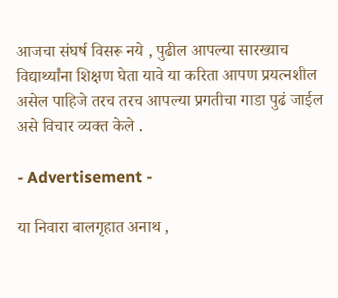आजचा संघर्ष विसरू नये , पुढील आपल्या सारख्याच विद्यार्थ्यांना शिक्षण घेता यावे या करिता आपण प्रयत्नशील असेल पाहिजे तरच तरच आपल्या प्रगतीचा गाडा पुढं जाईल असे विचार व्यक्त केले .

- Advertisement -

या निवारा बालगृहात अनाथ ,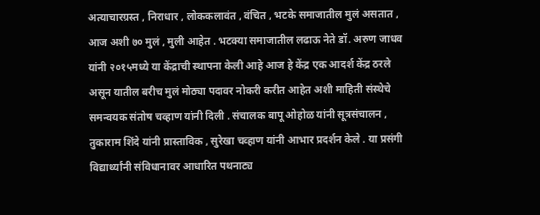अत्याचारग्रस्त , निराधार , लोककलावंत , वंचित , भटके समाजातील मुलं असतात , आज अशी ७० मुलं , मुली आहेत . भटक्या समाजातील लढाऊ नेते डॉ. अरुण जाधव यांनी २०१५मध्ये या केंद्राची स्थापना केली आहे आज हे केंद्र एक आदर्श केंद्र ठरले असून यातील बरीच मुलं मोठ्या पदावर नोकरी करीत आहेत अशी माहिती संस्थेचे समन्वयक संतोष चव्हाण यांनी दिली . संचालक बापू ओहोळ यांनी सूत्रसंचालन , तुकाराम शिंदे यांनी प्रास्ताविक , सुरेखा चव्हाण यांनी आभार प्रदर्शन केले . या प्रसंगी विद्यार्थ्यांनी संविधानावर आधारित पथनाट्य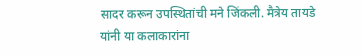सादर करून उपस्थितांची मने जिंकली. मैत्रेय तायडे यांनी या कलाकारांना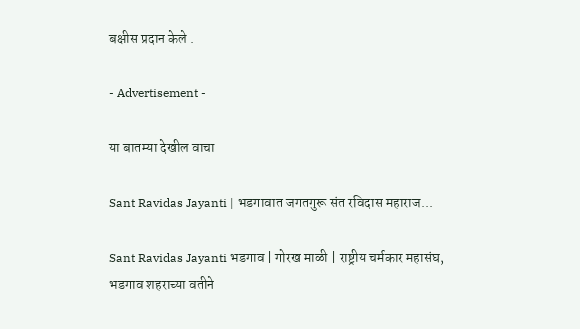बक्षीस प्रदान केले .

- Advertisement -

या बातम्या देखील वाचा

Sant Ravidas Jayanti | भडगावात जगतगुरू संत रविदास महाराज...

Sant Ravidas Jayanti भडगाव | गोरख माळी | राष्ट्रीय चर्मकार महासंघ, भडगाव शहराच्या वतीने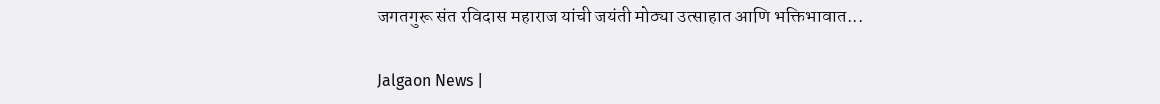जगतगुरू संत रविदास महाराज यांची जयंती मोठ्या उत्साहात आणि भक्तिभावात...

Jalgaon News |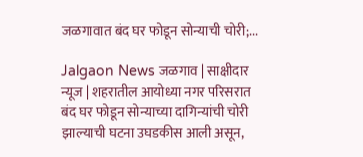जळगावात बंद घर फोडून सोन्याची चोरी;...

Jalgaon News जळगाव | साक्षीदार न्यूज | शहरातील आयोध्या नगर परिसरात बंद घर फोडून सोन्याच्या दागिन्यांची चोरी झाल्याची घटना उघडकीस आली असून,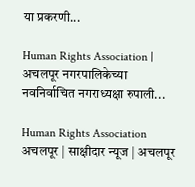या प्रकरणी...

Human Rights Association | अचलपूर नगरपालिकेच्या नवनिर्वाचित नगराध्यक्षा रुपाली...

Human Rights Association अचलपूर | साक्षीदार न्यूज | अचलपूर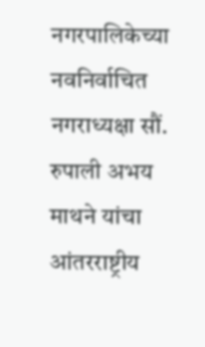नगरपालिकेच्या नवनिर्वाचित नगराध्यक्षा सौं. रुपाली अभय माथने यांचा आंतरराष्ट्रीय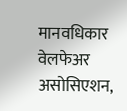मानवधिकार वेलफेअर असोसिएशन,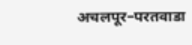अचलपूर–परतवाडा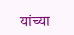यांच्या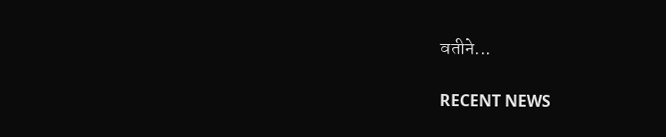वतीने...

RECENT NEWS